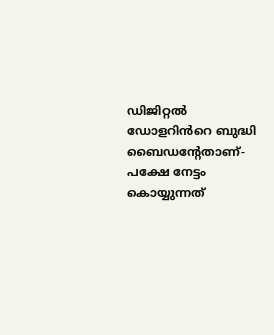ഡിജിറ്റല്‍ ഡോളറിൻറെ ബുദ്ധി ബൈഡന്റേതാണ്- പക്ഷേ നേട്ടം കൊയ്യുന്നത്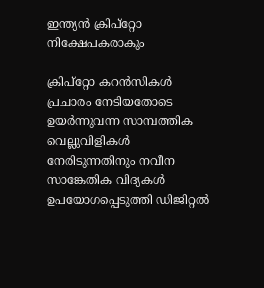ഇന്ത്യന്‍ ക്രിപ്‌റ്റോ നിക്ഷേപകരാകും

ക്രിപ്റ്റോ കറന്‍സികള്‍ പ്രചാരം നേടിയതോടെ ഉയര്‍ന്നുവന്ന സാമ്പത്തിക വെല്ലുവിളികള്‍ നേരിടുന്നതിനും നവീന സാങ്കേതിക വിദ്യകള്‍ ഉപയോഗപ്പെടുത്തി ഡിജിറ്റല്‍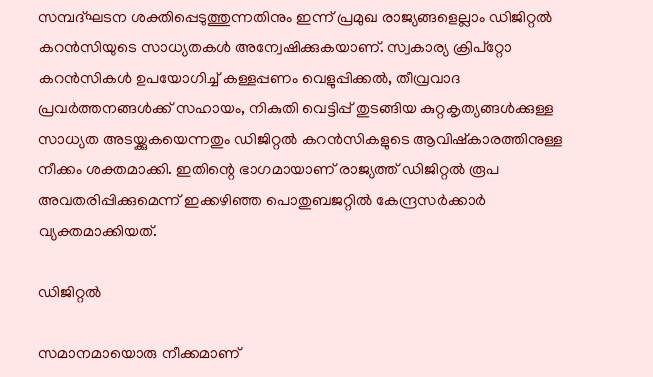സമ്പദ്ഘടന ശക്തിപ്പെടുത്തുന്നതിനും ഇന്ന് പ്രമുഖ രാജ്യങ്ങളെല്ലാം ഡിജിറ്റല്‍ കറന്‍സിയുടെ സാധ്യതകള്‍ അന്വേഷിക്കുകയാണ്. സ്വകാര്യ ക്രിപ്‌റ്റോ കറന്‍സികള്‍ ഉപയോഗിച്ച് കള്ളപ്പണം വെളുപ്പിക്കല്‍, തീവ്രവാദ പ്രവര്‍ത്തനങ്ങള്‍ക്ക് സഹായം, നികുതി വെട്ടിപ്പ് തുടങ്ങിയ കുറ്റകൃത്യങ്ങള്‍ക്കുള്ള സാധ്യത അടയ്ക്കുകയെന്നതും ഡിജിറ്റല്‍ കറന്‍സികളുടെ ആവിഷ്‌കാരത്തിനുള്ള നീക്കം ശക്തമാക്കി. ഇതിന്റെ ഭാഗമായാണ് രാജ്യത്ത് ഡിജിറ്റല്‍ രൂപ അവതരിപ്പിക്കുമെന്ന് ഇക്കഴിഞ്ഞ പൊതുബജറ്റില്‍ കേന്ദ്രസര്‍ക്കാര്‍ വ്യക്തമാക്കിയത്.

ഡിജിറ്റല്‍

സമാനമായൊരു നീക്കമാണ്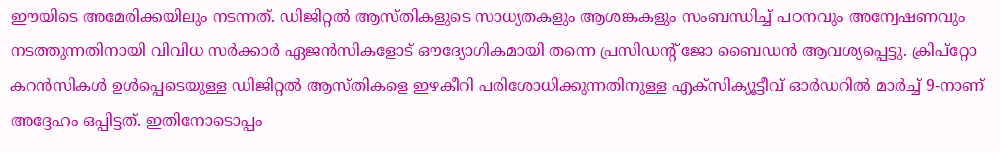ഈയിടെ അമേരിക്കയിലും നടന്നത്. ഡിജിറ്റല്‍ ആസ്തികളുടെ സാധ്യതകളും ആശങ്കകളും സംബന്ധിച്ച് പഠനവും അന്വേഷണവും നടത്തുന്നതിനായി വിവിധ സര്‍ക്കാര്‍ ഏജന്‍സികളോട് ഔദ്യോഗികമായി തന്നെ പ്രസിഡന്റ് ജോ ബൈഡന്‍ ആവശ്യപ്പെട്ടു. ക്രിപ്‌റ്റോ കറന്‍സികള്‍ ഉള്‍പ്പെടെയുള്ള ഡിജിറ്റല്‍ ആസ്തികളെ ഇഴകീറി പരിശോധിക്കുന്നതിനുള്ള എക്‌സിക്യൂട്ടീവ് ഓര്‍ഡറില്‍ മാര്‍ച്ച് 9-നാണ് അദ്ദേഹം ഒപ്പിട്ടത്. ഇതിനോടൊപ്പം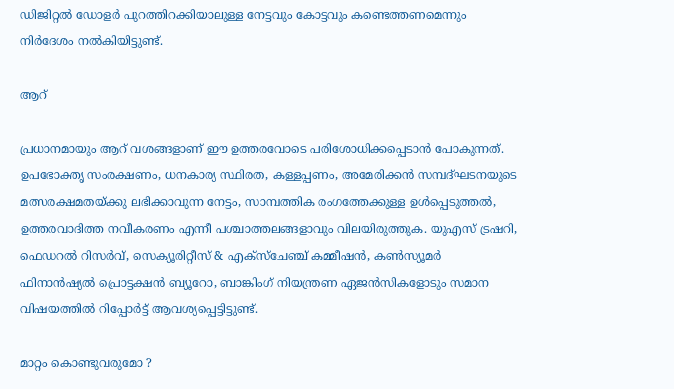ഡിജിറ്റല്‍ ഡോളര്‍ പുറത്തിറക്കിയാലുള്ള നേട്ടവും കോട്ടവും കണ്ടെത്തണമെന്നും നിര്‍ദേശം നല്‍കിയിട്ടുണ്ട്.

ആറ്

പ്രധാനമായും ആറ് വശങ്ങളാണ് ഈ ഉത്തരവോടെ പരിശോധിക്കപ്പെടാന്‍ പോകുന്നത്. ഉപഭോക്തൃ സംരക്ഷണം, ധനകാര്യ സ്ഥിരത, കള്ളപ്പണം, അമേരിക്കന്‍ സമ്പദ്ഘടനയുടെ മത്സരക്ഷമതയ്ക്കു ലഭിക്കാവുന്ന നേട്ടം, സാമ്പത്തിക രംഗത്തേക്കുള്ള ഉള്‍പ്പെടുത്തല്‍, ഉത്തരവാദിത്ത നവീകരണം എന്നീ പശ്ചാത്തലങ്ങളാവും വിലയിരുത്തുക. യുഎസ് ട്രഷറി, ഫെഡറല്‍ റിസര്‍വ്, സെക്യൂരിറ്റീസ് & എക്‌സ്‌ചേഞ്ച് കമ്മീഷന്‍, കണ്‍സ്യൂമര്‍ ഫിനാന്‍ഷ്യല്‍ പ്രൊട്ടക്ഷന്‍ ബ്യൂറോ, ബാങ്കിംഗ് നിയന്ത്രണ ഏജന്‍സികളോടും സമാന വിഷയത്തില്‍ റിപ്പോര്‍ട്ട് ആവശ്യപ്പെട്ടിട്ടുണ്ട്.

മാറ്റം കൊണ്ടുവരുമോ ?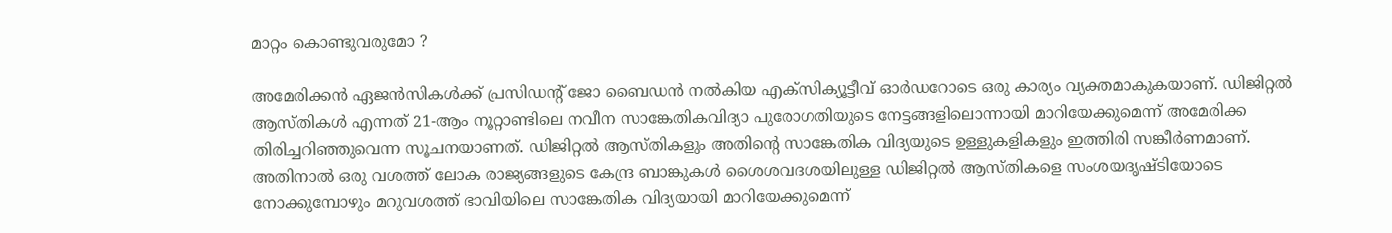മാറ്റം കൊണ്ടുവരുമോ ?

അമേരിക്കന്‍ ഏജന്‍സികള്‍ക്ക് പ്രസിഡന്റ് ജോ ബൈഡന്‍ നല്‍കിയ എക്‌സിക്യൂട്ടീവ് ഓര്‍ഡറോടെ ഒരു കാര്യം വ്യക്തമാകുകയാണ്. ഡിജിറ്റല്‍ ആസ്തികള്‍ എന്നത് 21-ആം നൂറ്റാണ്ടിലെ നവീന സാങ്കേതികവിദ്യാ പുരോഗതിയുടെ നേട്ടങ്ങളിലൊന്നായി മാറിയേക്കുമെന്ന് അമേരിക്ക തിരിച്ചറിഞ്ഞുവെന്ന സൂചനയാണത്. ഡിജിറ്റല്‍ ആസ്തികളും അതിന്റെ സാങ്കേതിക വിദ്യയുടെ ഉള്ളുകളികളും ഇത്തിരി സങ്കീര്‍ണമാണ്. അതിനാല്‍ ഒരു വശത്ത് ലോക രാജ്യങ്ങളുടെ കേന്ദ്ര ബാങ്കുകള്‍ ശൈശവദശയിലുള്ള ഡിജിറ്റല്‍ ആസ്തികളെ സംശയദൃഷ്ടിയോടെ നോക്കുമ്പോഴും മറുവശത്ത് ഭാവിയിലെ സാങ്കേതിക വിദ്യയായി മാറിയേക്കുമെന്ന്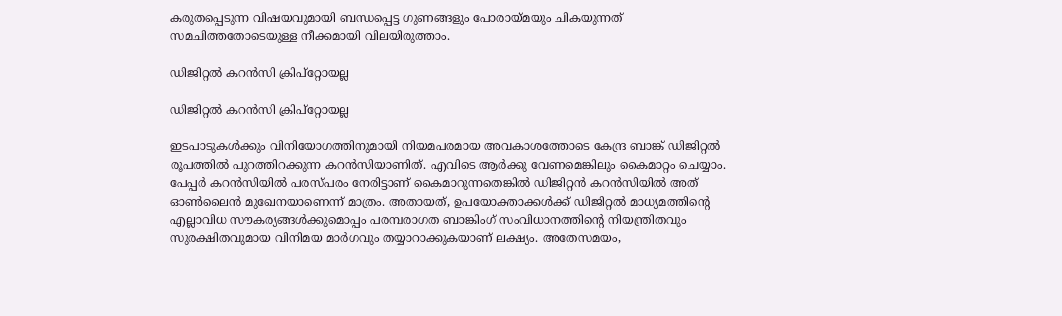കരുതപ്പെടുന്ന വിഷയവുമായി ബന്ധപ്പെട്ട ഗുണങ്ങളും പോരായ്മയും ചികയുന്നത് സമചിത്തതോടെയുള്ള നീക്കമായി വിലയിരുത്താം.

ഡിജിറ്റല്‍ കറന്‍സി ക്രിപ്‌റ്റോയല്ല

ഡിജിറ്റല്‍ കറന്‍സി ക്രിപ്‌റ്റോയല്ല

ഇടപാടുകള്‍ക്കും വിനിയോഗത്തിനുമായി നിയമപരമായ അവകാശത്തോടെ കേന്ദ്ര ബാങ്ക് ഡിജിറ്റല്‍ രൂപത്തില്‍ പുറത്തിറക്കുന്ന കറന്‍സിയാണിത്. എവിടെ ആര്‍ക്കു വേണമെങ്കിലും കൈമാറ്റം ചെയ്യാം. പേപ്പര്‍ കറന്‍സിയില്‍ പരസ്പരം നേരിട്ടാണ് കൈമാറുന്നതെങ്കില്‍ ഡിജിറ്റന്‍ കറന്‍സിയില്‍ അത് ഓണ്‍ലൈന്‍ മുഖേനയാണെന്ന് മാത്രം. അതായത്, ഉപയോക്താക്കള്‍ക്ക് ഡിജിറ്റല്‍ മാധ്യമത്തിന്റെ എല്ലാവിധ സൗകര്യങ്ങള്‍ക്കുമൊപ്പം പരമ്പരാഗത ബാങ്കിംഗ് സംവിധാനത്തിന്റെ നിയന്ത്രിതവും സുരക്ഷിതവുമായ വിനിമയ മാര്‍ഗവും തയ്യാറാക്കുകയാണ് ലക്ഷ്യം. അതേസമയം,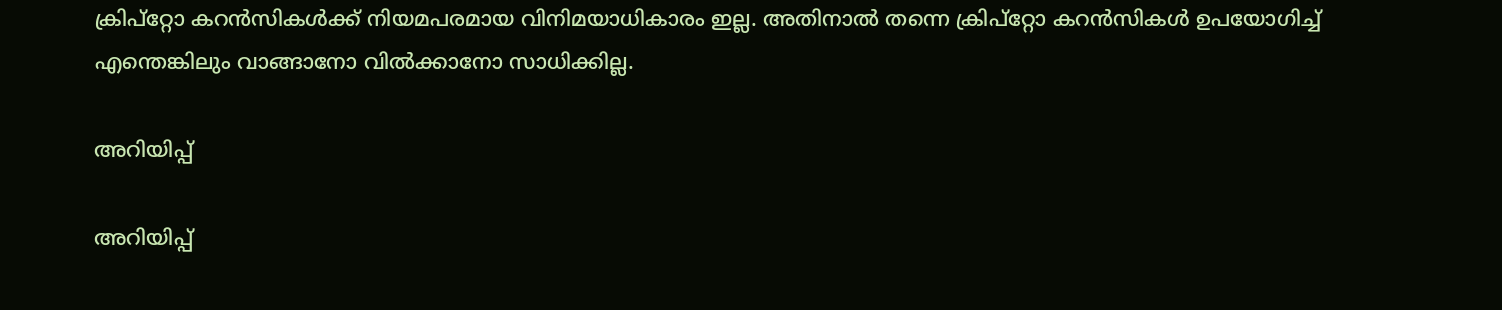ക്രിപ്‌റ്റോ കറന്‍സികള്‍ക്ക് നിയമപരമായ വിനിമയാധികാരം ഇല്ല. അതിനാല്‍ തന്നെ ക്രിപ്‌റ്റോ കറന്‍സികള്‍ ഉപയോഗിച്ച് എന്തെങ്കിലും വാങ്ങാനോ വില്‍ക്കാനോ സാധിക്കില്ല.

അറിയിപ്പ്

അറിയിപ്പ്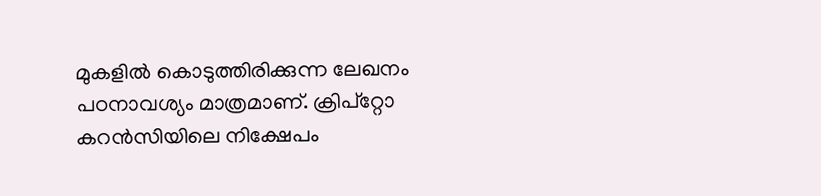മുകളില്‍ കൊടുത്തിരിക്കുന്ന ലേഖനം പഠനാവശ്യം മാത്രമാണ്. ക്രിപ്റ്റോ കറന്‍സിയിലെ നിക്ഷേപം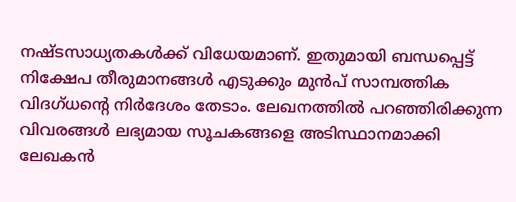നഷ്ടസാധ്യതകള്‍ക്ക് വിധേയമാണ്. ഇതുമായി ബന്ധപ്പെട്ട് നിക്ഷേപ തീരുമാനങ്ങള്‍ എടുക്കും മുന്‍പ് സാമ്പത്തിക വിദഗ്ധന്റെ നിര്‍ദേശം തേടാം. ലേഖനത്തില്‍ പറഞ്ഞിരിക്കുന്ന വിവരങ്ങള്‍ ലഭ്യമായ സൂചകങ്ങളെ അടിസ്ഥാനമാക്കി ലേഖകന്‍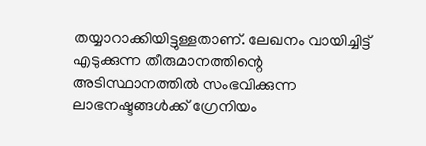തയ്യാറാക്കിയിട്ടുള്ളതാണ്. ലേഖനം വായിച്ചിട്ട് എടുക്കുന്ന തീരുമാനത്തിന്റെ അടിസ്ഥാനത്തില്‍ സംഭവിക്കുന്ന ലാഭനഷ്ടങ്ങള്‍ക്ക് ഗ്രേനിയം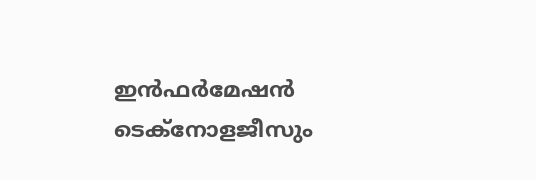ഇന്‍ഫര്‍മേഷന്‍ ടെക്നോളജീസും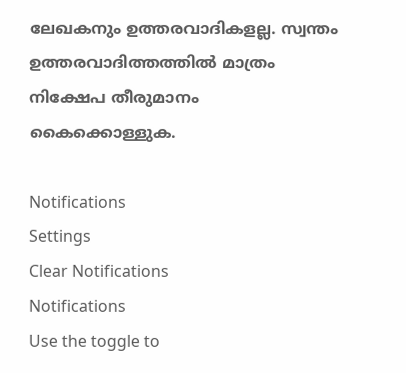ലേഖകനും ഉത്തരവാദികളല്ല. സ്വന്തം ഉത്തരവാദിത്തത്തില്‍ മാത്രം നിക്ഷേപ തീരുമാനം കൈക്കൊള്ളുക.

Notifications
Settings
Clear Notifications
Notifications
Use the toggle to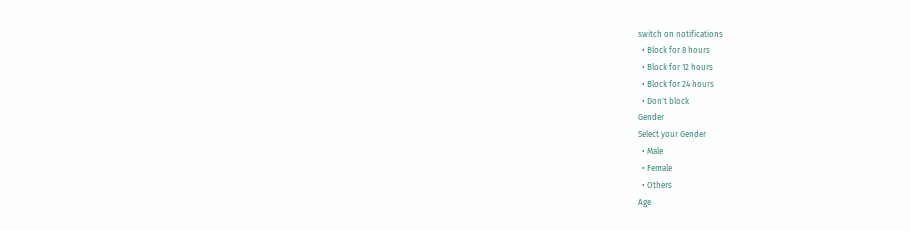switch on notifications
  • Block for 8 hours
  • Block for 12 hours
  • Block for 24 hours
  • Don't block
Gender
Select your Gender
  • Male
  • Female
  • Others
Age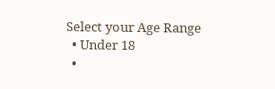Select your Age Range
  • Under 18
  •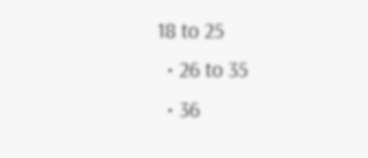18 to 25
  • 26 to 35
  • 36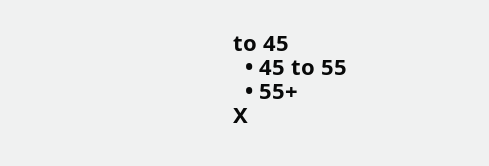to 45
  • 45 to 55
  • 55+
X